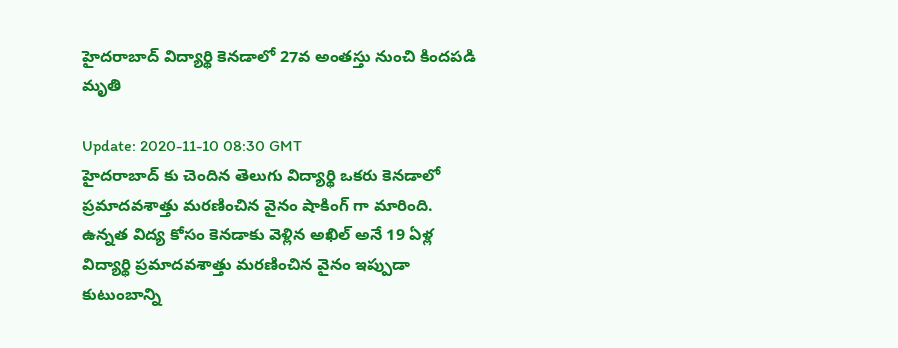హైదరాబాద్ విద్యార్థి కెనడాలో 27వ అంతస్తు నుంచి కిందపడి మృతి

Update: 2020-11-10 08:30 GMT
హైదరాబాద్ కు చెందిన తెలుగు విద్యార్థి ఒకరు కెనడాలో ప్రమాదవశాత్తు మరణించిన వైనం షాకింగ్ గా మారింది. ఉన్నత విద్య కోసం కెనడాకు వెళ్లిన అఖిల్ అనే 19 ఏళ్ల విద్యార్థి ప్రమాదవశాత్తు మరణించిన వైనం ఇప్పుడా కుటుంబాన్ని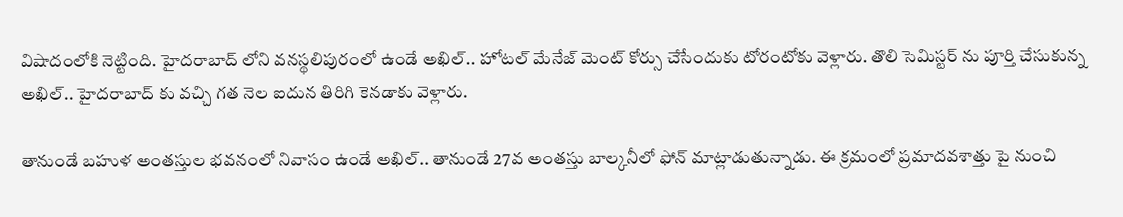విషాదంలోకి నెట్టింది. హైదరాబాద్ లోని వనస్థలిపురంలో ఉండే అఖిల్.. హోటల్ మేనేజ్ మెంట్ కోర్సు చేసేందుకు టోరంటోకు వెళ్లారు. తొలి సెమిస్టర్ ను పూర్తి చేసుకున్న అఖిల్.. హైదరాబాద్ కు వచ్చి గత నెల ఐదున తిరిగి కెనడాకు వెళ్లారు.

తానుండే బహుళ అంతస్తుల భవనంలో నివాసం ఉండే అఖిల్.. తానుండే 27వ అంతస్తు బాల్కనీలో ఫోన్ మాట్లాడుతున్నాడు. ఈ క్రమంలో ప్రమాదవశాత్తు పై నుంచి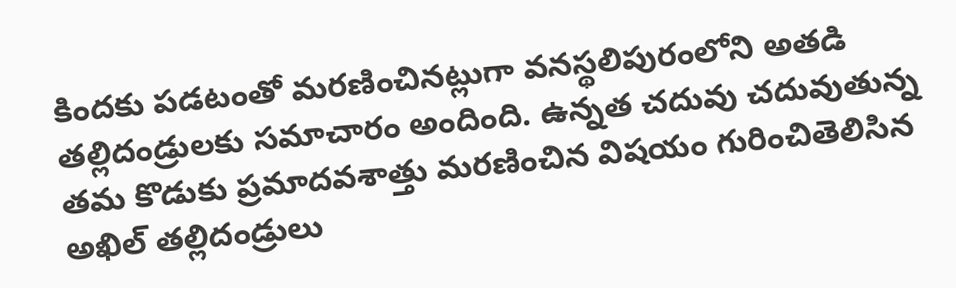కిందకు పడటంతో మరణించినట్లుగా వనస్థలిపురంలోని అతడి తల్లిదండ్రులకు సమాచారం అందింది. ఉన్నత చదువు చదువుతున్న తమ కొడుకు ప్రమాదవశాత్తు మరణించిన విషయం గురించితెలిసిన అఖిల్ తల్లిదండ్రులు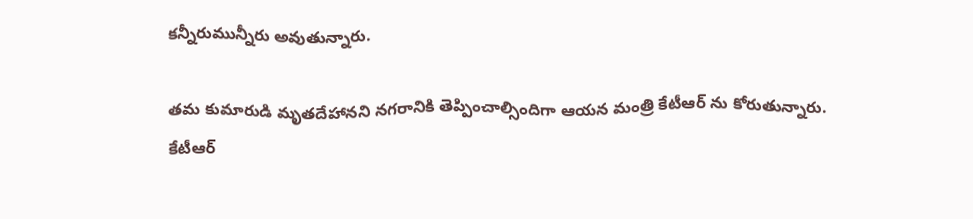కన్నీరుమున్నీరు అవుతున్నారు.

తమ కుమారుడి మృతదేహానని నగరానికి తెప్పించాల్సిందిగా ఆయన మంత్రి కేటీఆర్ ను కోరుతున్నారు. కేటీఆర్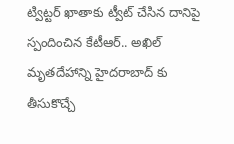ట్విట్టర్ ఖాతాకు ట్వీట్ చేసిన దానిపై స్పందించిన కేటీఆర్.. అఖిల్ మృతదేహాన్ని హైదరాబాద్ కు తీసుకొచ్చే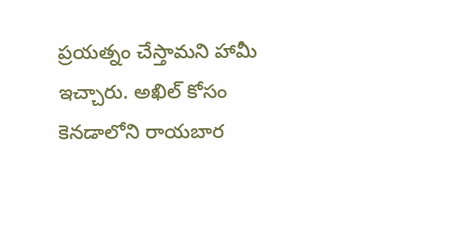ప్రయత్నం చేస్తామని హామీ ఇచ్చారు. అఖిల్ కోసం కెనడాలోని రాయబార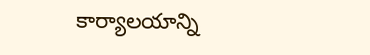కార్యాలయాన్ని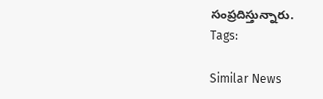సంప్రదిస్తున్నారు.
Tags:

Similar News